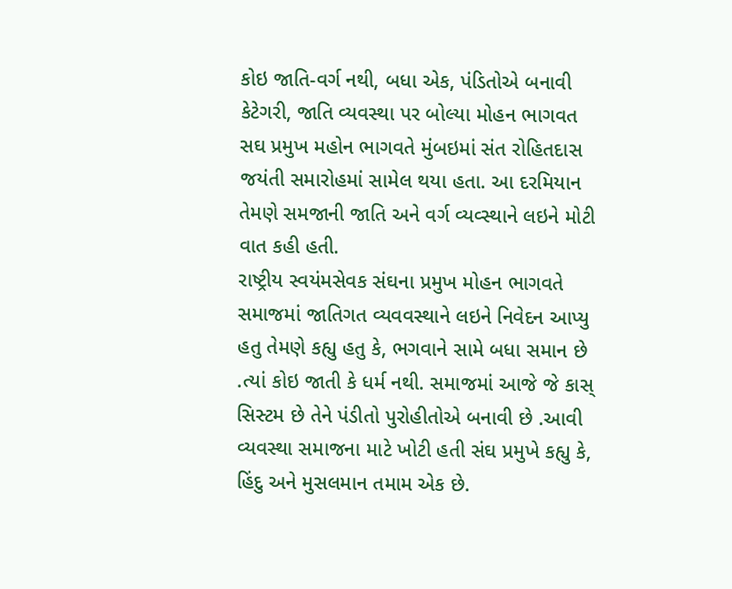કોઇ જાતિ-વર્ગ નથી, બધા એક, પંડિતોએ બનાવી કેટેગરી, જાતિ વ્યવસ્થા પર બોલ્યા મોહન ભાગવત
સઘ પ્રમુખ મહોન ભાગવતે મુંબઇમાં સંત રોહિતદાસ જયંતી સમારોહમાં સામેલ થયા હતા. આ દરમિયાન તેમણે સમજાની જાતિ અને વર્ગ વ્યવ્સ્થાને લઇને મોટી વાત કહી હતી.
રાષ્ટ્રીય સ્વયંમસેવક સંઘના પ્રમુખ મોહન ભાગવતે સમાજમાં જાતિગત વ્યવવસ્થાને લઇને નિવેદન આપ્યુ હતુ તેમણે કહ્યુ હતુ કે, ભગવાને સામે બધા સમાન છે .ત્યાં કોઇ જાતી કે ધર્મ નથી. સમાજમાં આજે જે કાસ્ સિસ્ટમ છે તેને પંડીતો પુરોહીતોએ બનાવી છે .આવી વ્યવસ્થા સમાજના માટે ખોટી હતી સંઘ પ્રમુખે કહ્યુ કે, હિંદુ અને મુસલમાન તમામ એક છે.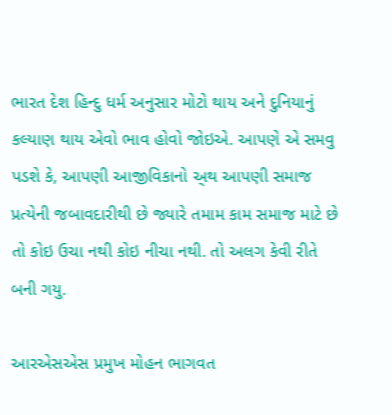ભારત દેશ હિન્દુ ધર્મ અનુસાર મોટો થાય અને દુનિયાનું કલ્યાણ થાય એવો ભાવ હોવો જોઇએ. આપણે એ સમવુ પડશે કે, આપણી આજીવિકાનો અ્થ આપણી સમાજ પ્રત્યેની જબાવદારીથી છે જ્યારે તમામ કામ સમાજ માટે છે તો કોઇ ઉચા નથી કોઇ નીચા નથી. તો અલગ કેવી રીતે બની ગયુ.

આરએસએસ પ્રમુખ મોહન ભાગવત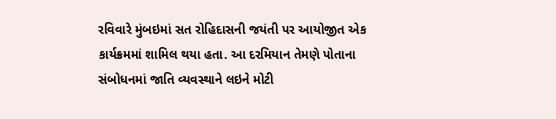રવિવારે મુંબઇમાં સત રોહિદાસની જયંતી પર આયોજીત એક કાર્યક્રમમાં શામિલ થયા હતા. આ દરમિયાન તેમણે પોતાના સંબોધનમાં જાતિ વ્યવસ્થાને લઇને મોટી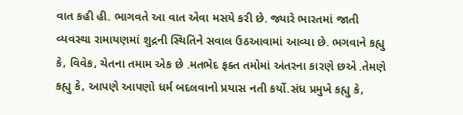વાત કહી હી. ભાગવતે આ વાત એવા મસયે કરી છે. જ્યારે ભારતમાં જાતી વ્યવસ્થા રામાયણમાં શુદ્રની સ્થિતિને સવાલ ઉઠઆવામાં આવ્યા છે. ભગવાને કહ્યુ કે, વિવેક, ચેતના તમામ એક છે .મતભેદ ફક્ત તમોમાં અંતરના કારણે છએ .તેમણે કહ્યુ કે, આપણે આપણો ધર્મ બદલવાનો પ્રયાસ નતી કર્યો.સંધ પ્રમુખે કહ્યુ કે,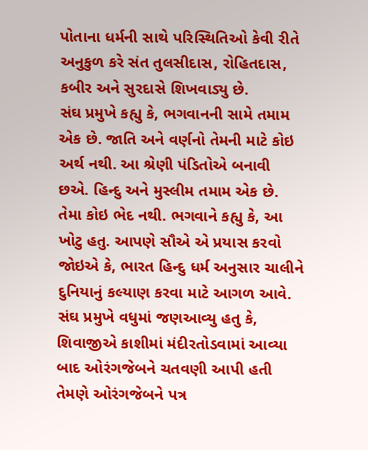પોતાના ધર્મની સાથે પરિસ્થિતિઓ કેવી રીતે અનુકુળ કરે સંત તુલસીદાસ, રોહિતદાસ, કબીર અને સુરદાસે શિખવાડ્યુ છે.
સંઘ પ્રમુખે કહ્યુ કે, ભગવાનની સામે તમામ એક છે. જાતિ અને વર્ણનો તેમની માટે કોઇ અર્થ નથી. આ શ્રેણી પંડિતોએ બનાવી છએ. હિન્દુ અને મુસ્લીમ તમામ એક છે. તેમા કોઇ ભેદ નથી. ભગવાને કહ્યુ કે, આ ખોટુ હતુ. આપણે સૌએ એ પ્રયાસ કરવો જોઇએ કે, ભારત હિન્દુ ધર્મ અનુસાર ચાલીને દુનિયાનું કલ્યાણ કરવા માટે આગળ આવે.
સંઘ પ્રમુખે વધુમાં જણઆવ્યુ હતુ કે, શિવાજીએ કાશીમાં મંદીરતોડવામાં આવ્યા બાદ ઓરંગજેબને ચતવણી આપી હતી તેમણે ઓરંગજેબને પત્ર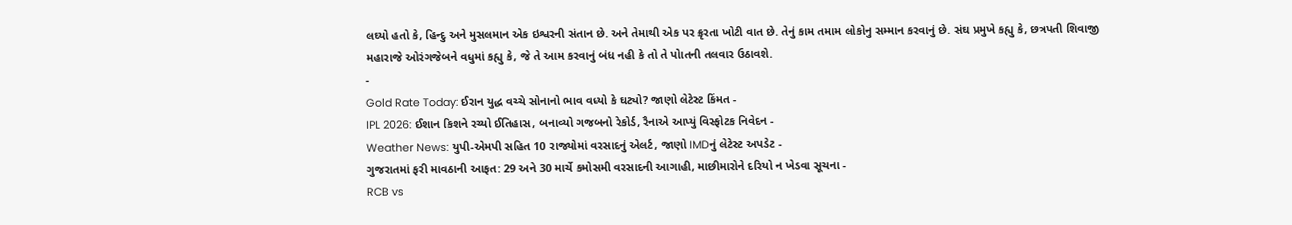લઘ્યો હતો કે, હિન્દુ અને મુસલમાન એક ઇશ્વરની સંતાન છે. અને તેમાથી એક પર ક્રૃરતા ખોટી વાત છે. તેનું કામ તમામ લોકોનુ સમ્માન કરવાનું છે. સંઘ પ્રમુખે કહ્યુ કે, છત્રપતી શિવાજી મહારાજે ઓરંગજેબને વધુમાં કહ્યુ કે, જે તે આમ કરવાનું બંધ નહી કે તો તે પોાતની તલવાર ઉઠાવશે.
-
Gold Rate Today: ઈરાન યુદ્ધ વચ્ચે સોનાનો ભાવ વધ્યો કે ઘટ્યો? જાણો લેટેસ્ટ કિંમત -
IPL 2026: ઈશાન કિશને રચ્યો ઈતિહાસ, બનાવ્યો ગજબનો રેકોર્ડ, રૈનાએ આપ્યું વિસ્ફોટક નિવેદન -
Weather News: યુપી-એમપી સહિત 10 રાજ્યોમાં વરસાદનું એલર્ટ, જાણો IMDનું લેટેસ્ટ અપડેટ -
ગુજરાતમાં ફરી માવઠાની આફત: 29 અને 30 માર્ચે કમોસમી વરસાદની આગાહી, માછીમારોને દરિયો ન ખેડવા સૂચના -
RCB vs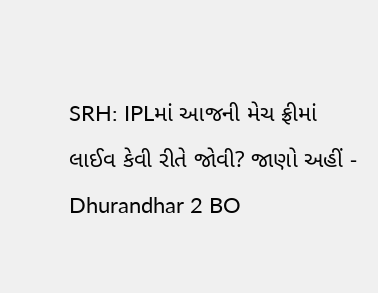SRH: IPLમાં આજની મેચ ફ્રીમાં લાઈવ કેવી રીતે જોવી? જાણો અહીં -
Dhurandhar 2 BO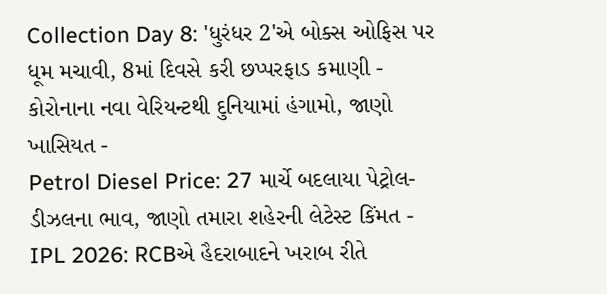Collection Day 8: 'ધુરંધર 2'એ બોક્સ ઓફિસ પર ધૂમ મચાવી, 8માં દિવસે કરી છપ્પરફાડ કમાણી -
કોરોનાના નવા વેરિયન્ટથી દુનિયામાં હંગામો, જાણો ખાસિયત -
Petrol Diesel Price: 27 માર્ચે બદલાયા પેટ્રોલ-ડીઝલના ભાવ, જાણો તમારા શહેરની લેટેસ્ટ કિંમત -
IPL 2026: RCBએ હૈદરાબાદને ખરાબ રીતે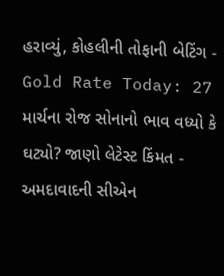હરાવ્યું, કોહલીની તોફાની બેટિંગ -
Gold Rate Today: 27 માર્ચના રોજ સોનાનો ભાવ વધ્યો કે ઘટ્યો? જાણો લેટેસ્ટ કિંમત -
અમદાવાદની સીએન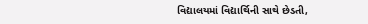વિદ્યાલયમાં વિદ્યાર્થિની સાથે છેડતી,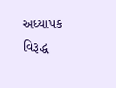અધ્યાપક વિરૂદ્ધ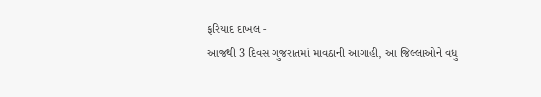ફરિયાદ દાખલ -
આજથી 3 દિવસ ગુજરાતમાં માવઠાની આગાહી, આ જિલ્લાઓને વધુ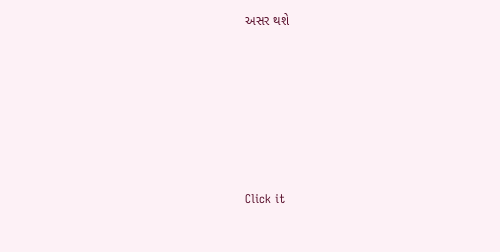અસર થશે








Click it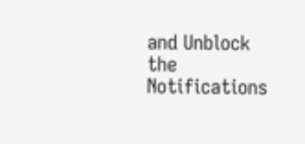and Unblock the Notifications